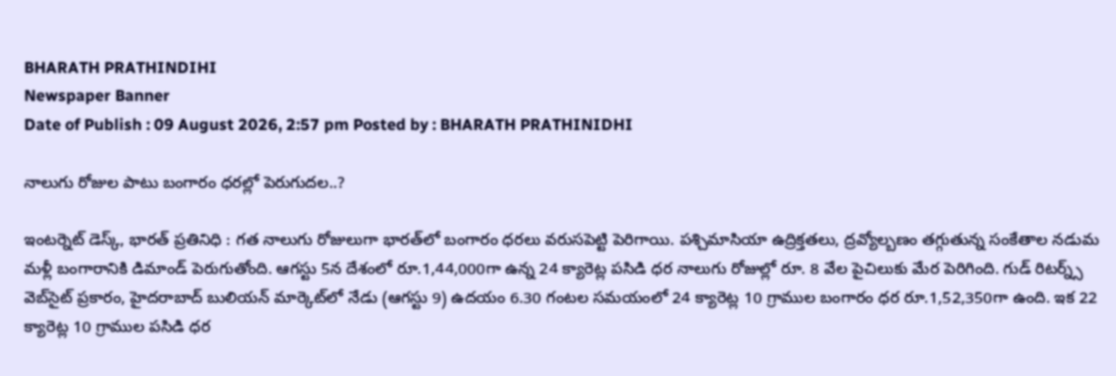BHARATH PRATHINDIHI
Newspaper Banner
Date of Publish : 09 August 2026, 2:57 pm Posted by : BHARATH PRATHINIDHI

నాలుగు రోజుల పాటు బంగారం ధరల్లో పెరుగుదల..?

ఇంటర్నెట్ డెస్క్, భారత్ ప్రతినిధి : గత నాలుగు రోజులుగా భారత్‌లో బంగారం ధరలు వరుసపెట్టి పెరిగాయి. పశ్చిమాసియా ఉద్రిక్తతలు, ద్రవ్యోల్బణం తగ్గుతున్న సంకేతాల నడుమ మళ్లీ బంగారానికి డిమాండ్ పెరుగుతోంది. ఆగస్టు 5న దేశంలో రూ.1,44,000గా ఉన్న 24 క్యారెట్ల పసిడి ధర నాలుగు రోజుల్లో రూ. 8 వేల పైచిలుకు మేర పెరిగింది. గుడ్ రిటర్న్స్ వెబ్‌సైట్ ప్రకారం, హైదరాబాద్‌ బులియన్ మార్కెట్‌లో నేడు (ఆగస్టు 9) ఉదయం 6.30 గంటల సమయంలో 24 క్యారెట్ల 10 గ్రాముల బంగారం ధర రూ.1,52,350గా ఉంది. ఇక 22 క్యారెట్ల 10 గ్రాముల పసిడి ధర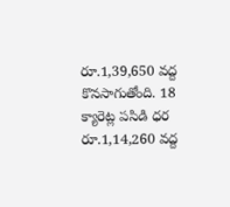రూ.1,39,650 వద్ద కొనసాగుతోంది. 18 క్యారెట్ల పసిడి ధర రూ.1,14,260 వద్ద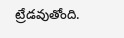ట్రేడవుతోంది.